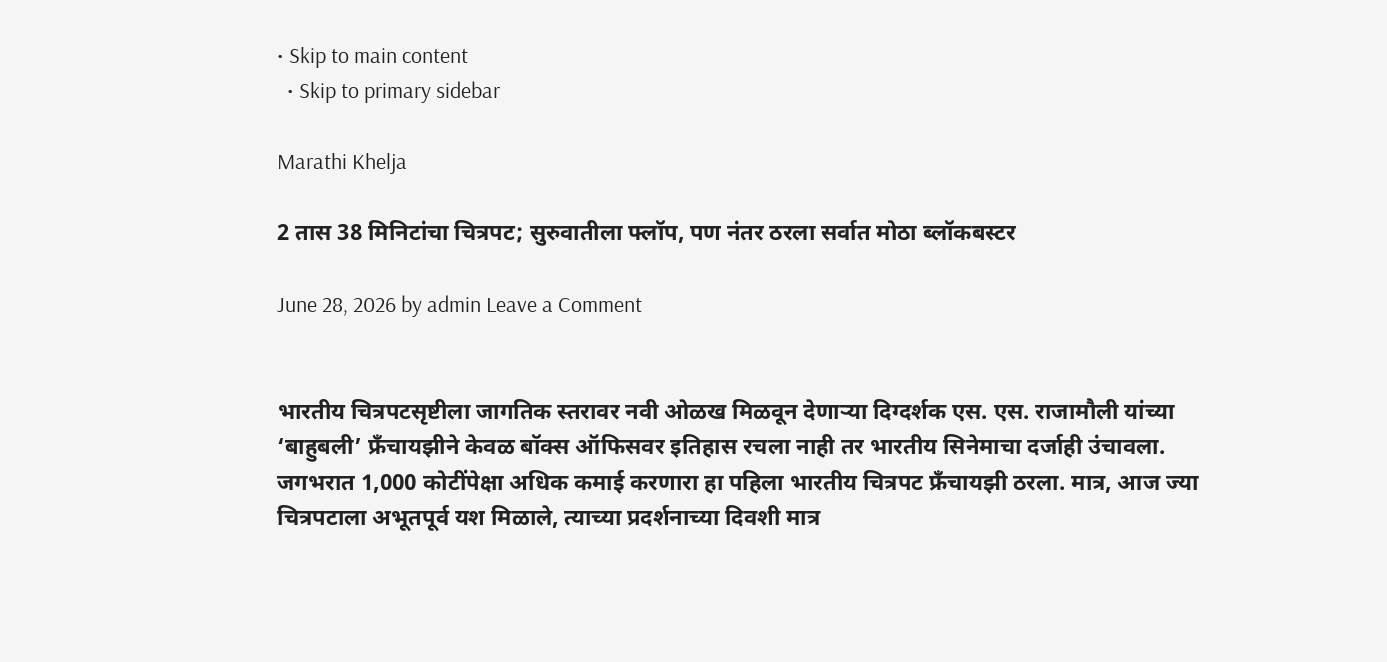• Skip to main content
  • Skip to primary sidebar

Marathi Khelja

2 तास 38 मिनिटांचा चित्रपट; सुरुवातीला फ्लॉप, पण नंतर ठरला सर्वात मोठा ब्लॉकबस्टर

June 28, 2026 by admin Leave a Comment


भारतीय चित्रपटसृष्टीला जागतिक स्तरावर नवी ओळख मिळवून देणाऱ्या दिग्दर्शक एस. एस. राजामौली यांच्या ‘बाहुबली’ फ्रँचायझीने केवळ बॉक्स ऑफिसवर इतिहास रचला नाही तर भारतीय सिनेमाचा दर्जाही उंचावला. जगभरात 1,000 कोटींपेक्षा अधिक कमाई करणारा हा पहिला भारतीय चित्रपट फ्रँचायझी ठरला. मात्र, आज ज्या चित्रपटाला अभूतपूर्व यश मिळाले, त्याच्या प्रदर्शनाच्या दिवशी मात्र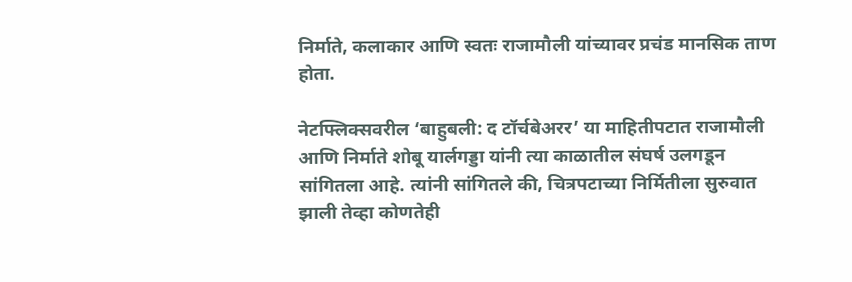निर्माते, कलाकार आणि स्वतः राजामौली यांच्यावर प्रचंड मानसिक ताण होता.

नेटफ्लिक्सवरील ‘बाहुबली: द टॉर्चबेअरर’ या माहितीपटात राजामौली आणि निर्माते शोबू यार्लगड्डा यांनी त्या काळातील संघर्ष उलगडून सांगितला आहे. त्यांनी सांगितले की, चित्रपटाच्या निर्मितीला सुरुवात झाली तेव्हा कोणतेही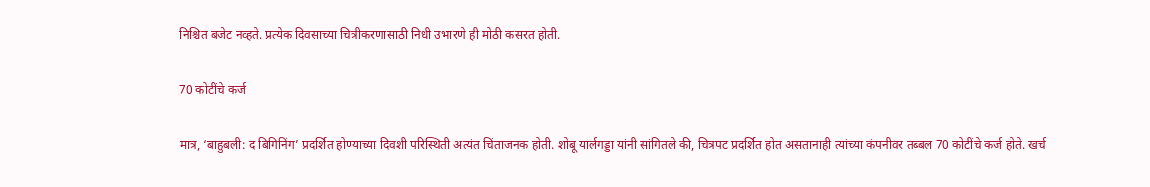निश्चित बजेट नव्हते. प्रत्येक दिवसाच्या चित्रीकरणासाठी निधी उभारणे ही मोठी कसरत होती.

70 कोटींचे कर्ज

मात्र, ‘बाहुबली: द बिगिनिंग’ प्रदर्शित होण्याच्या दिवशी परिस्थिती अत्यंत चिंताजनक होती. शोबू यार्लगड्डा यांनी सांगितले की, चित्रपट प्रदर्शित होत असतानाही त्यांच्या कंपनीवर तब्बल 70 कोटींचे कर्ज होते. खर्च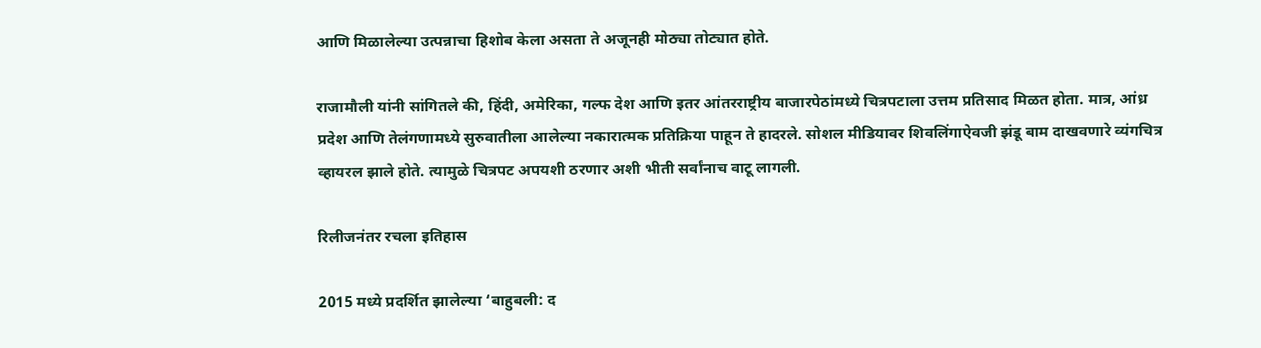आणि मिळालेल्या उत्पन्नाचा हिशोब केला असता ते अजूनही मोठ्या तोट्यात होते.

राजामौली यांनी सांगितले की, हिंदी, अमेरिका, गल्फ देश आणि इतर आंतरराष्ट्रीय बाजारपेठांमध्ये चित्रपटाला उत्तम प्रतिसाद मिळत होता. मात्र, आंध्र प्रदेश आणि तेलंगणामध्ये सुरुवातीला आलेल्या नकारात्मक प्रतिक्रिया पाहून ते हादरले. सोशल मीडियावर शिवलिंगाऐवजी झंडू बाम दाखवणारे व्यंगचित्र व्हायरल झाले होते. त्यामुळे चित्रपट अपयशी ठरणार अशी भीती सर्वांनाच वाटू लागली.

रिलीजनंतर रचला इतिहास

2015 मध्ये प्रदर्शित झालेल्या ‘बाहुबली: द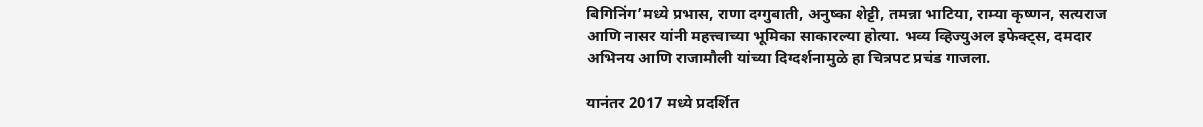बिगिनिंग’मध्ये प्रभास, राणा दग्गुबाती, अनुष्का शेट्टी, तमन्ना भाटिया, राम्या कृष्णन, सत्यराज आणि नासर यांनी महत्त्वाच्या भूमिका साकारल्या होत्या. भव्य व्हिज्युअल इफेक्ट्स, दमदार अभिनय आणि राजामौली यांच्या दिग्दर्शनामुळे हा चित्रपट प्रचंड गाजला.

यानंतर 2017 मध्ये प्रदर्शित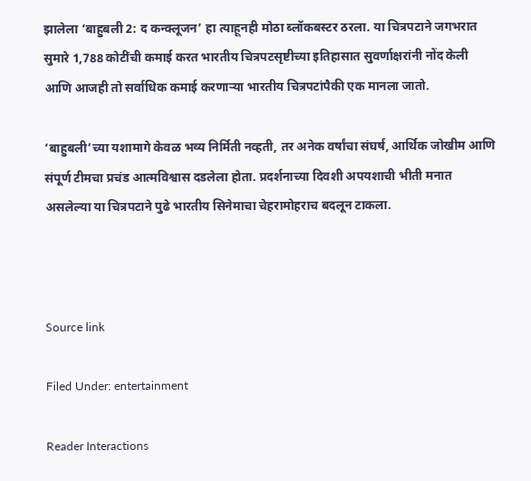झालेला ‘बाहुबली 2: द कन्क्लूजन’ हा त्याहूनही मोठा ब्लॉकबस्टर ठरला. या चित्रपटाने जगभरात सुमारे 1,788 कोटींची कमाई करत भारतीय चित्रपटसृष्टीच्या इतिहासात सुवर्णाक्षरांनी नोंद केली आणि आजही तो सर्वाधिक कमाई करणाऱ्या भारतीय चित्रपटांपैकी एक मानला जातो.

‘बाहुबली’च्या यशामागे केवळ भव्य निर्मिती नव्हती, तर अनेक वर्षांचा संघर्ष, आर्थिक जोखीम आणि संपूर्ण टीमचा प्रचंड आत्मविश्वास दडलेला होता. प्रदर्शनाच्या दिवशी अपयशाची भीती मनात असलेल्या या चित्रपटाने पुढे भारतीय सिनेमाचा चेहरामोहराच बदलून टाकला.



Source link

Filed Under: entertainment

Reader Interactions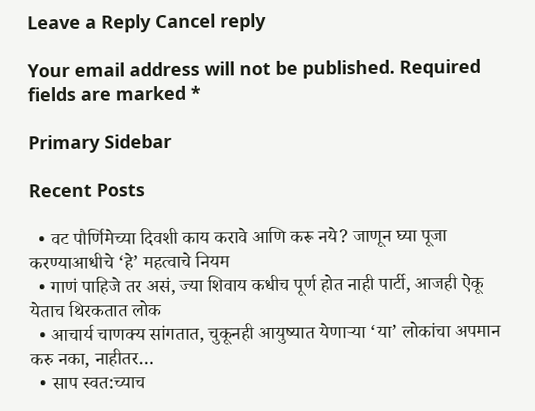Leave a Reply Cancel reply

Your email address will not be published. Required fields are marked *

Primary Sidebar

Recent Posts

  • वट पौर्णिमेच्या दिवशी काय करावे आणि करू नये? जाणून घ्या पूजा करण्याआधीचे ‘हे’ महत्वाचे नियम
  • गाणं पाहिजे तर असं, ज्या शिवाय कधीच पूर्ण होत नाही पार्टी, आजही ऐकू येताच थिरकतात लोक
  • आचार्य चाणक्य सांगतात, चुकूनही आयुष्यात येणाऱ्या ‘या’ लोकांचा अपमान करु नका, नाहीतर…
  • साप स्वत:च्याच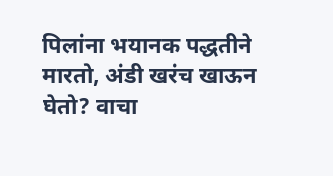पिलांना भयानक पद्धतीने मारतो, अंडी खरंच खाऊन घेतो? वाचा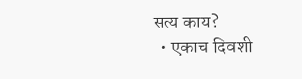सत्य काय?
  • एकाच दिवशी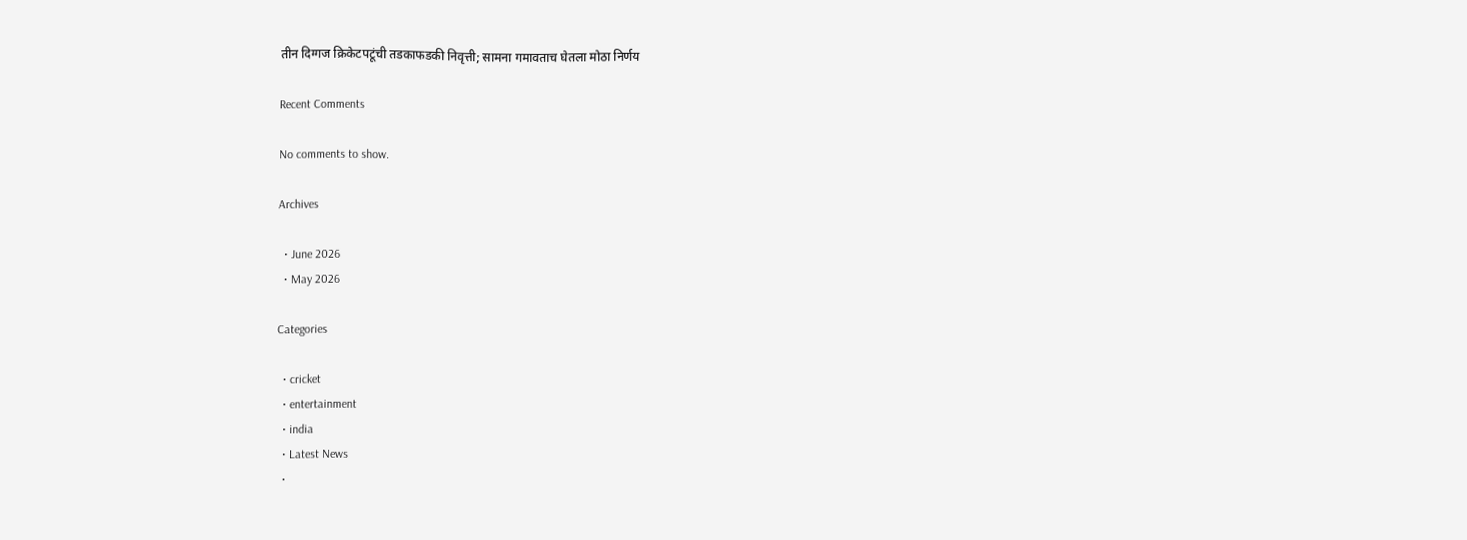तीन दिग्गज क्रिकेटपटूंची तडकाफडकी निवृत्ती; सामना गमावताच घेतला मोठा निर्णय

Recent Comments

No comments to show.

Archives

  • June 2026
  • May 2026

Categories

  • cricket
  • entertainment
  • india
  • Latest News
  •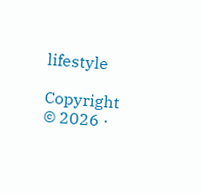lifestyle

Copyright © 2026 ·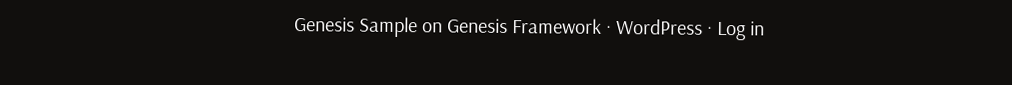Genesis Sample on Genesis Framework · WordPress · Log in